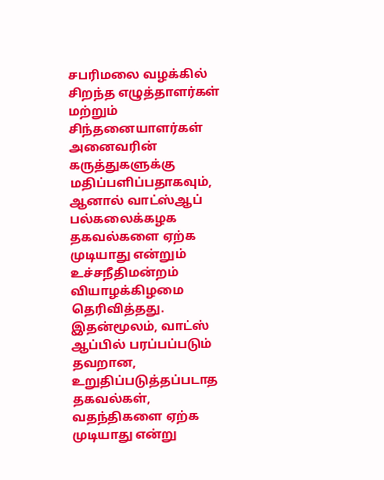சபரிமலை வழக்கில் சிறந்த எழுத்தாளர்கள் மற்றும் சிந்தனையாளர்கள் அனைவரின் கருத்துகளுக்கு மதிப்பளிப்பதாகவும், ஆனால் வாட்ஸ்ஆப் பல்கலைக்கழக தகவல்களை ஏற்க முடியாது என்றும் உச்சநீதிமன்றம் வியாழக்கிழமை தெரிவித்தது. இதன்மூலம், வாட்ஸ் ஆப்பில் பரப்பப்படும் தவறான, உறுதிப்படுத்தப்படாத தகவல்கள், வதந்திகளை ஏற்க முடியாது என்று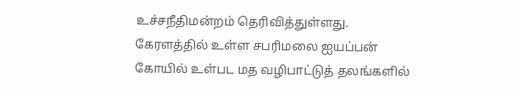உச்சநீதிமன்றம் தெரிவித்துள்ளது.
கேரளத்தில் உள்ள சபரிமலை ஐயப்பன் கோயில் உள்பட மத வழிபாட்டுத் தலங்களில்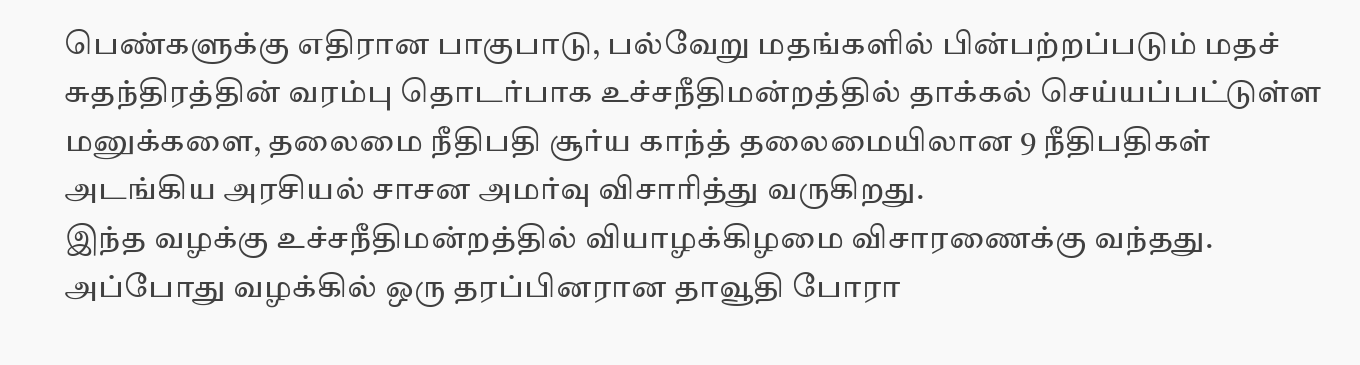பெண்களுக்கு எதிரான பாகுபாடு, பல்வேறு மதங்களில் பின்பற்றப்படும் மதச் சுதந்திரத்தின் வரம்பு தொடர்பாக உச்சநீதிமன்றத்தில் தாக்கல் செய்யப்பட்டுள்ள மனுக்களை, தலைமை நீதிபதி சூர்ய காந்த் தலைமையிலான 9 நீதிபதிகள் அடங்கிய அரசியல் சாசன அமர்வு விசாரித்து வருகிறது.
இந்த வழக்கு உச்சநீதிமன்றத்தில் வியாழக்கிழமை விசாரணைக்கு வந்தது. அப்போது வழக்கில் ஒரு தரப்பினரான தாவூதி போரா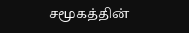சமூகத்தின்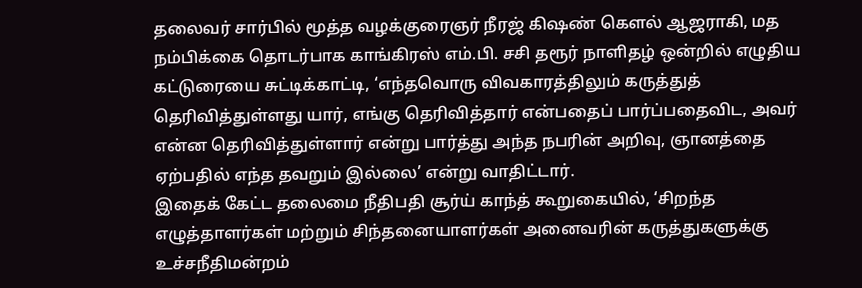தலைவர் சார்பில் மூத்த வழக்குரைஞர் நீரஜ் கிஷண் கெளல் ஆஜராகி, மத நம்பிக்கை தொடர்பாக காங்கிரஸ் எம்.பி. சசி தரூர் நாளிதழ் ஒன்றில் எழுதிய கட்டுரையை சுட்டிக்காட்டி, ‘எந்தவொரு விவகாரத்திலும் கருத்துத் தெரிவித்துள்ளது யார், எங்கு தெரிவித்தார் என்பதைப் பார்ப்பதைவிட, அவர் என்ன தெரிவித்துள்ளார் என்று பார்த்து அந்த நபரின் அறிவு, ஞானத்தை ஏற்பதில் எந்த தவறும் இல்லை’ என்று வாதிட்டார்.
இதைக் கேட்ட தலைமை நீதிபதி சூர்ய் காந்த் கூறுகையில், ‘சிறந்த எழுத்தாளர்கள் மற்றும் சிந்தனையாளர்கள் அனைவரின் கருத்துகளுக்கு உச்சநீதிமன்றம்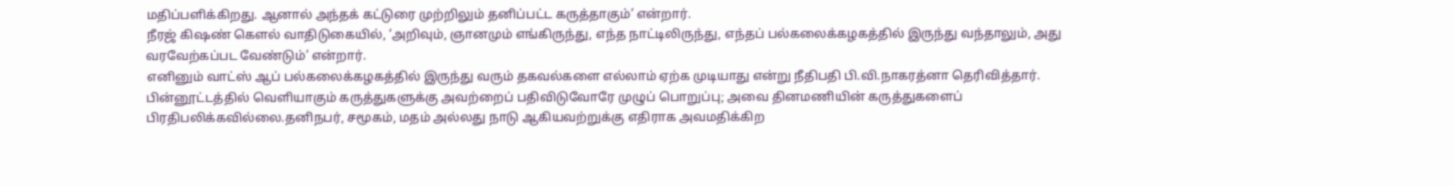மதிப்பளிக்கிறது. ஆனால் அந்தக் கட்டுரை முற்றிலும் தனிப்பட்ட கருத்தாகும்’ என்றார்.
நீரஜ் கிஷண் கெளல் வாதிடுகையில், ‘அறிவும், ஞானமும் எங்கிருந்து, எந்த நாட்டிலிருந்து, எந்தப் பல்கலைக்கழகத்தில் இருந்து வந்தாலும், அது வரவேற்கப்பட வேண்டும்’ என்றார்.
எனினும் வாட்ஸ் ஆப் பல்கலைக்கழகத்தில் இருந்து வரும் தகவல்களை எல்லாம் ஏற்க முடியாது என்று நீதிபதி பி.வி.நாகரத்னா தெரிவித்தார்.
பின்னூட்டத்தில் வெளியாகும் கருத்துகளுக்கு அவற்றைப் பதிவிடுவோரே முழுப் பொறுப்பு; அவை தினமணியின் கருத்துகளைப் பிரதிபலிக்கவில்லை.தனிநபர், சமூகம், மதம் அல்லது நாடு ஆகியவற்றுக்கு எதிராக அவமதிக்கிற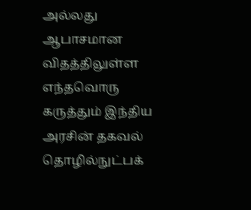அல்லது ஆபாசமான விதத்திலுள்ள எந்தவொரு கருத்தும் இந்திய அரசின் தகவல் தொழில்நுட்பக்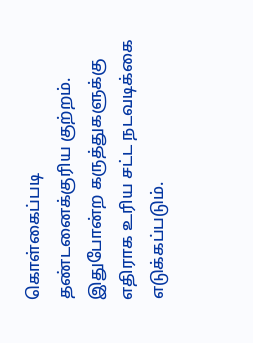கொள்கைப்படி தண்டனைக்குரிய குற்றம். இதுபோன்ற கருத்துகளுக்கு எதிராக உரிய சட்ட நடவடிக்கை எடுக்கப்படும்.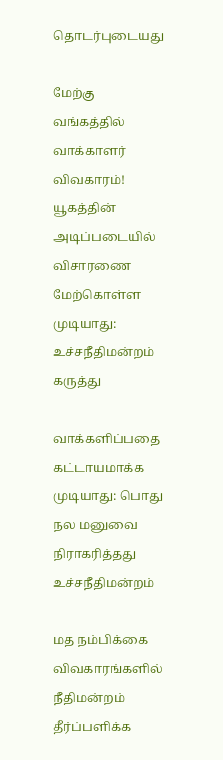தொடர்புடையது

மேற்கு வங்கத்தில் வாக்காளர் விவகாரம்! யூகத்தின் அடிப்படையில் விசாரணை மேற்கொள்ள முடியாது: உச்சநீதிமன்றம் கருத்து

வாக்களிப்பதை கட்டாயமாக்க முடியாது: பொது நல மனுவை நிராகரித்தது உச்சநீதிமன்றம்

மத நம்பிக்கை விவகாரங்களில் நீதிமன்றம் தீர்ப்பளிக்க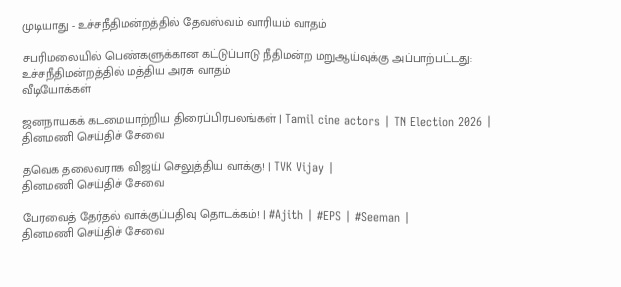முடியாது - உச்சநீதிமன்றத்தில் தேவஸ்வம் வாரியம் வாதம்

சபரிமலையில் பெண்களுக்கான கட்டுப்பாடு நீதிமன்ற மறுஆய்வுக்கு அப்பாற்பட்டது: உச்சநீதிமன்றத்தில் மத்திய அரசு வாதம்
வீடியோக்கள்

ஜனநாயகக் கடமையாற்றிய திரைப்பிரபலங்கள் | Tamil cine actors | TN Election 2026 |
தினமணி செய்திச் சேவை

தவெக தலைவராக விஜய் செலுத்திய வாக்கு! | TVK Vijay |
தினமணி செய்திச் சேவை

பேரவைத் தேர்தல் வாக்குப்பதிவு தொடக்கம்! | #Ajith | #EPS | #Seeman |
தினமணி செய்திச் சேவை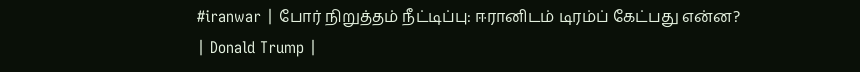#iranwar | போர் நிறுத்தம் நீட்டிப்பு: ஈரானிடம் டிரம்ப் கேட்பது என்ன? | Donald Trump |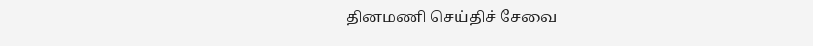தினமணி செய்திச் சேவை